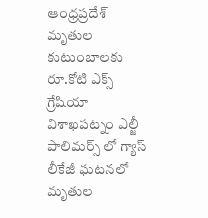ఆంధ్రప్రదేశ్
మృతుల కుటుంబాలకు రూ.కోటి ఎక్స్ గ్రేషియా
విశాఖపట్నం ఎల్జీ పాలిమర్స్ లో గ్యాస్ లీకేజీ ఘటనలో మృతుల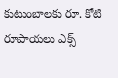కుటుంబాలకు రూ. కోటి రూపాయలు ఎక్స్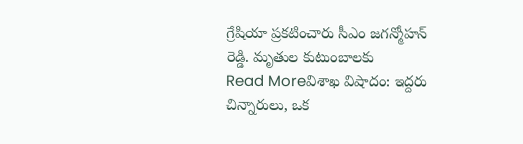గ్రేషియా ప్రకటించారు సీఎం జగన్మోహన్ రెడ్డి. మృతుల కుటుంబాలకు
Read Moreవిశాఖ విషాదం: ఇద్దరు చిన్నారులు, ఒక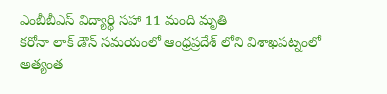ఎంబీబీఎస్ విద్యార్థి సహా 11 మంది మృతి
కరోనా లాక్ డౌన్ సమయంలో ఆంధ్రప్రదేశ్ లోని విశాఖపట్నంలో అత్యంత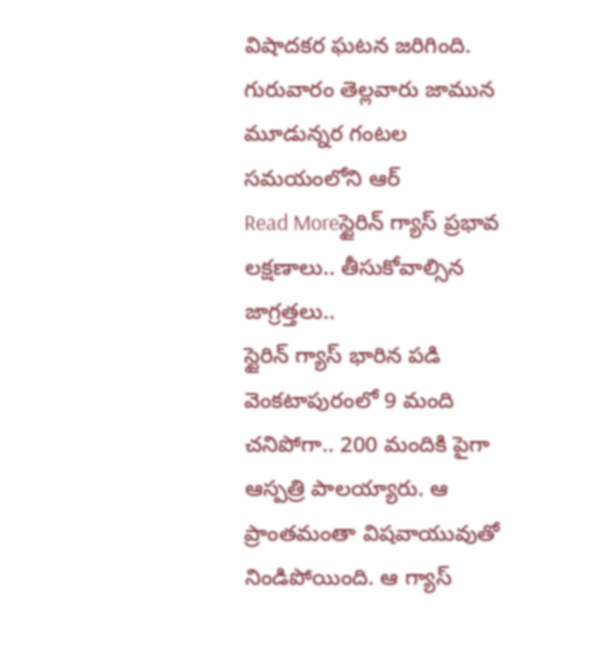విషాదకర ఘటన జరిగింది. గురువారం తెల్లవారు జామున మూడున్నర గంటల సమయంలోని ఆర్
Read Moreస్టైరిన్ గ్యాస్ ప్రభావ లక్షణాలు.. తీసుకోవాల్సిన జాగ్రత్తలు..
స్టైరిన్ గ్యాస్ భారిన పడి వెంకటాపురంలో 9 మంది చనిపోగా.. 200 మందికి పైగా ఆస్పత్రి పాలయ్యారు. ఆ ప్రాంతమంతా విషవాయువుతో నిండిపోయింది. ఆ గ్యాస్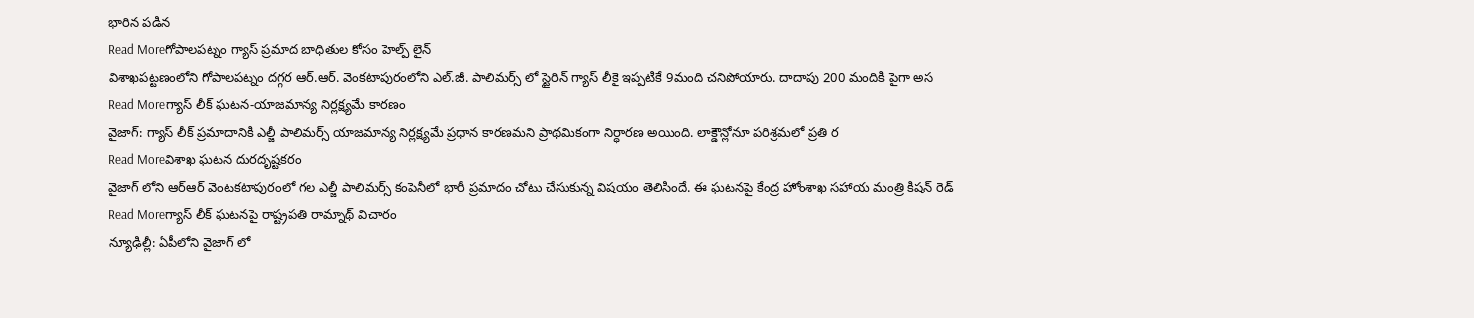భారిన పడిన
Read Moreగోపాలపట్నం గ్యాస్ ప్రమాద బాధితుల కోసం హెల్ప్ లైన్
విశాఖపట్టణంలోని గోపాలపట్నం దగ్గర ఆర్.ఆర్. వెంకటాపురంలోని ఎల్.జీ. పాలిమర్స్ లో స్టైరిన్ గ్యాస్ లీకై ఇప్పటికే 9మంది చనిపోయారు. దాదాపు 200 మందికి పైగా అస
Read Moreగ్యాస్ లీక్ ఘటన-యాజమాన్య నిర్లక్ష్యమే కారణం
వైజాగ్: గ్యాస్ లీక్ ప్రమాదానికి ఎల్జీ పాలిమర్స్ యాజమాన్య నిర్లక్ష్యమే ప్రధాన కారణమని ప్రాథమికంగా నిర్ధారణ అయింది. లాక్డౌన్లోనూ పరిశ్రమలో ప్రతి ర
Read Moreవిశాఖ ఘటన దురదృష్టకరం
వైజాగ్ లోని ఆర్ఆర్ వెంటకటాపురంలో గల ఎల్జీ పాలిమర్స్ కంపెనీలో భారీ ప్రమాదం చోటు చేసుకున్న విషయం తెలిసిందే. ఈ ఘటనపై కేంద్ర హోంశాఖ సహాయ మంత్రి కిషన్ రెడ్
Read Moreగ్యాస్ లీక్ ఘటనపై రాష్ట్రపతి రామ్నాథ్ విచారం
న్యూఢిల్లీ: ఏపీలోని వైజాగ్ లో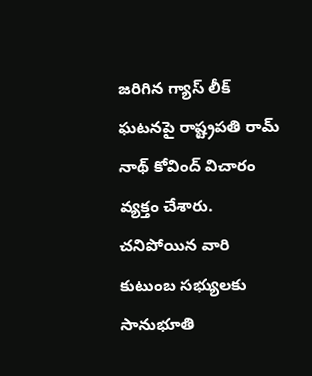జరిగిన గ్యాస్ లీక్ ఘటనపై రాష్ట్రపతి రామ్ నాథ్ కోవింద్ విచారం వ్యక్తం చేశారు. చనిపోయిన వారి కుటుంబ సభ్యులకు సానుభూతి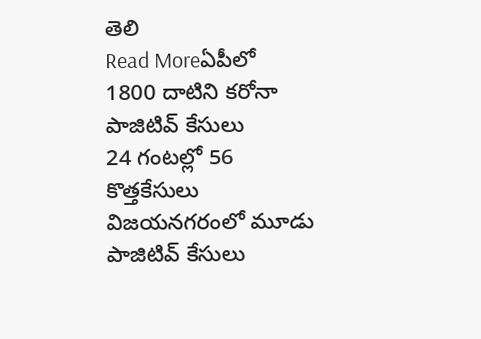తెలి
Read Moreఏపీలో 1800 దాటిని కరోనా పాజిటివ్ కేసులు
24 గంటల్లో 56 కొత్తకేసులు విజయనగరంలో మూడు పాజిటివ్ కేసులు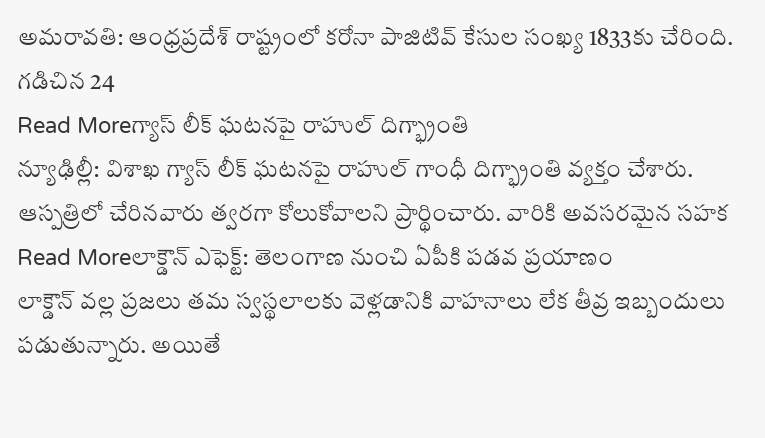అమరావతి: ఆంధ్రప్రదేశ్ రాష్ట్రంలో కరోనా పాజిటివ్ కేసుల సంఖ్య 1833కు చేరింది. గడిచిన 24
Read Moreగ్యాస్ లీక్ ఘటనపై రాహుల్ దిగ్భ్రాంతి
న్యూఢిల్లీ: విశాఖ గ్యాస్ లీక్ ఘటనపై రాహుల్ గాంధీ దిగ్భ్రాంతి వ్యక్తం చేశారు. ఆస్పత్రిలో చేరినవారు త్వరగా కోలుకోవాలని ప్రార్థించారు. వారికి అవసరమైన సహక
Read Moreలాక్డౌన్ ఎఫెక్ట్: తెలంగాణ నుంచి ఏపీకి పడవ ప్రయాణం
లాక్డౌన్ వల్ల ప్రజలు తమ స్వస్థలాలకు వెళ్లడానికి వాహనాలు లేక తీవ్ర ఇబ్బందులు పడుతున్నారు. అయితే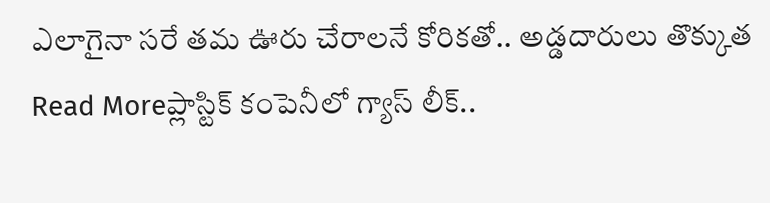ఎలాగైనా సరే తమ ఊరు చేరాలనే కోరికతో.. అడ్డదారులు తొక్కుత
Read Moreప్లాస్టిక్ కంపెనీలో గ్యాస్ లీక్..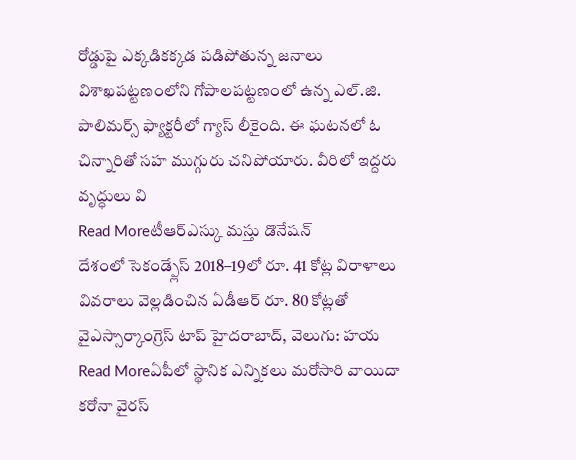రోడ్డుపై ఎక్కడికక్కడ పడిపోతున్న జనాలు
విశాఖపట్టణంలోని గోపాలపట్టణంలో ఉన్న ఎల్.జి. పాలిమర్స్ ఫ్యాక్టరీలో గ్యాస్ లీకైంది. ఈ ఘటనలో ఓ చిన్నారితో సహ ముగ్గురు చనిపోయారు. వీరిలో ఇద్దరు వృద్ధులు వి
Read Moreటీఆర్ఎస్కు మస్తు డొనేషన్
దేశంలో సెకండ్ప్లేస్ 2018–19లో రూ. 41 కోట్ల విరాళాలు వివరాలు వెల్లడించిన ఏడీఆర్ రూ. 80 కోట్లతో వైఎస్సార్కాంగ్రెస్ టాప్ హైదరాబాద్, వెలుగు: హయ
Read Moreఏపీలో స్థానిక ఎన్నికలు మరోసారి వాయిదా
కరోనా వైరస్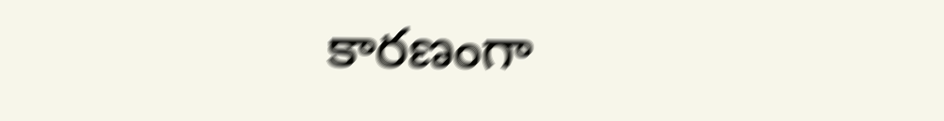కారణంగా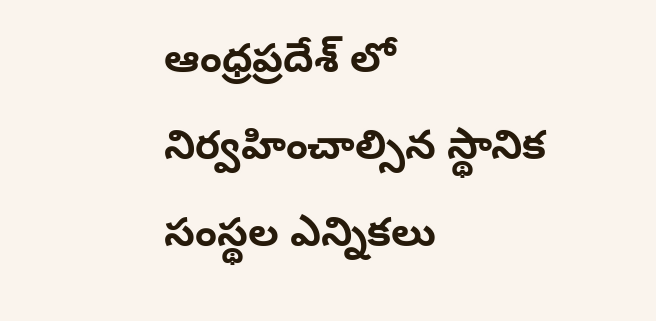ఆంధ్రప్రదేశ్ లో నిర్వహించాల్సిన స్థానిక సంస్థల ఎన్నికలు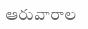ఆరువారాల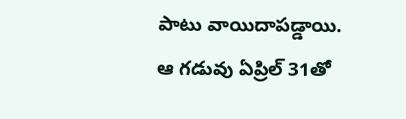పాటు వాయిదాపడ్డాయి. ఆ గడువు ఏప్రిల్ 31తో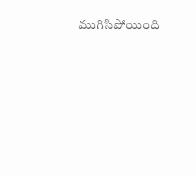ముగిసిపోయింది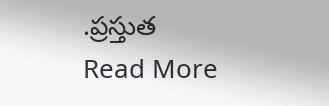.ప్రస్తుత
Read More